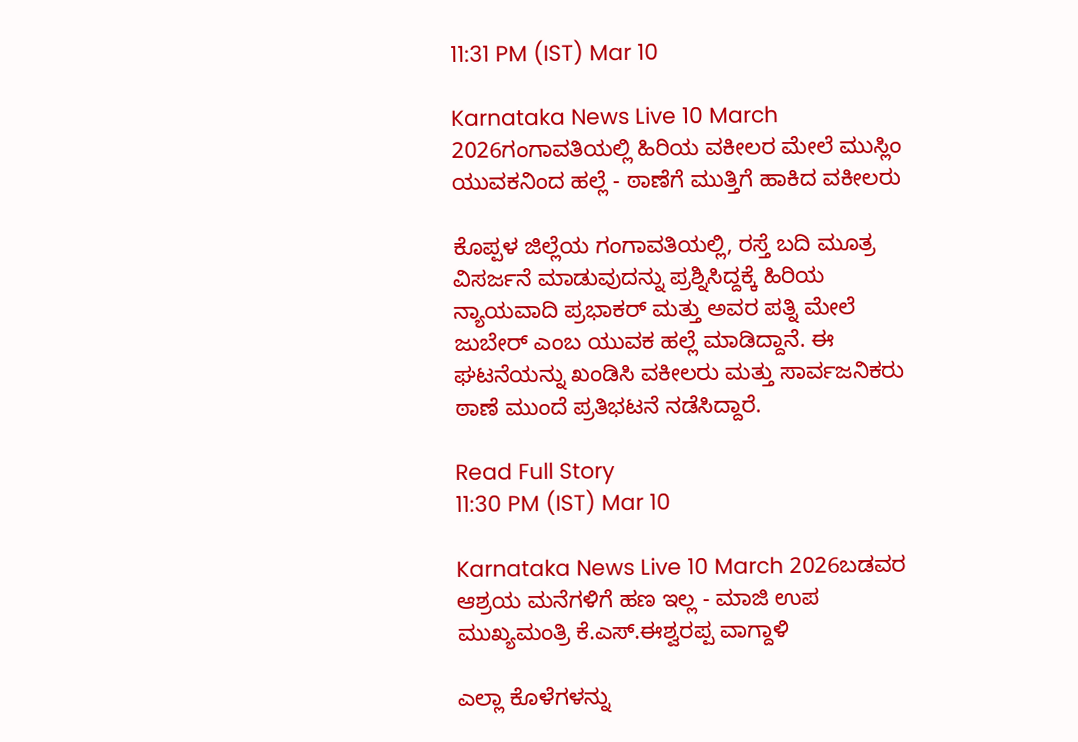11:31 PM (IST) Mar 10

Karnataka News Live 10 March 2026ಗಂಗಾವತಿಯಲ್ಲಿ ಹಿರಿಯ ವಕೀಲರ ಮೇಲೆ ಮುಸ್ಲಿಂ ಯುವಕನಿಂದ ಹಲ್ಲೆ - ಠಾಣೆಗೆ ಮುತ್ತಿಗೆ ಹಾಕಿದ ವಕೀಲರು

ಕೊಪ್ಪಳ ಜಿಲ್ಲೆಯ ಗಂಗಾವತಿಯಲ್ಲಿ, ರಸ್ತೆ ಬದಿ ಮೂತ್ರ ವಿಸರ್ಜನೆ ಮಾಡುವುದನ್ನು ಪ್ರಶ್ನಿಸಿದ್ದಕ್ಕೆ ಹಿರಿಯ ನ್ಯಾಯವಾದಿ ಪ್ರಭಾಕರ್ ಮತ್ತು ಅವರ ಪತ್ನಿ ಮೇಲೆ ಜುಬೇರ್ ಎಂಬ ಯುವಕ ಹಲ್ಲೆ ಮಾಡಿದ್ದಾನೆ. ಈ ಘಟನೆಯನ್ನು ಖಂಡಿಸಿ ವಕೀಲರು ಮತ್ತು ಸಾರ್ವಜನಿಕರು ಠಾಣೆ ಮುಂದೆ ಪ್ರತಿಭಟನೆ ನಡೆಸಿದ್ದಾರೆ.

Read Full Story
11:30 PM (IST) Mar 10

Karnataka News Live 10 March 2026ಬಡವರ ಆಶ್ರಯ ಮನೆಗಳಿಗೆ ಹಣ ಇಲ್ಲ - ಮಾಜಿ ಉಪ ಮುಖ್ಯಮಂತ್ರಿ ಕೆ.ಎಸ್.ಈಶ್ವರಪ್ಪ ವಾಗ್ದಾಳಿ

ಎಲ್ಲಾ ಕೊಳೆಗಳನ್ನು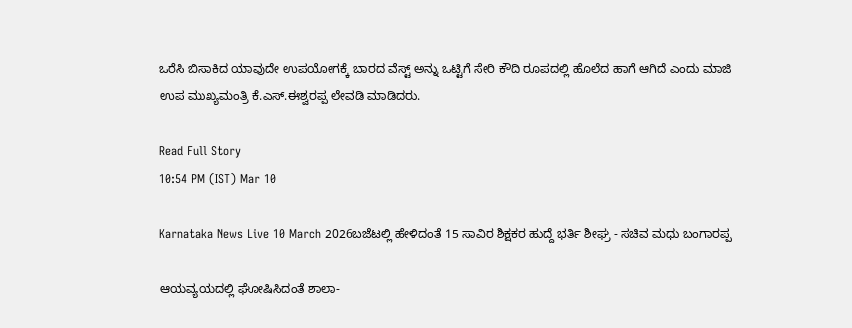ಒರೆಸಿ ಬಿಸಾಕಿದ ಯಾವುದೇ ಉಪಯೋಗಕ್ಕೆ ಬಾರದ ವೆಸ್ಟ್ ಅನ್ನು ಒಟ್ಟಿಗೆ ಸೇರಿ ಕೌದಿ ರೂಪದಲ್ಲಿ ಹೊಲೆದ ಹಾಗೆ ಆಗಿದೆ ಎಂದು ಮಾಜಿ ಉಪ ಮುಖ್ಯಮಂತ್ರಿ ಕೆ.ಎಸ್.ಈಶ್ವರಪ್ಪ ಲೇವಡಿ ಮಾಡಿದರು.

Read Full Story
10:54 PM (IST) Mar 10

Karnataka News Live 10 March 2026ಬಜೆಟಲ್ಲಿ ಹೇಳಿದಂತೆ 15 ಸಾವಿರ ಶಿಕ್ಷಕರ ಹುದ್ದೆ ಭರ್ತಿ ಶೀಘ್ರ - ಸಚಿವ ಮಧು ಬಂಗಾರಪ್ಪ

ಆಯವ್ಯಯದಲ್ಲಿ ಘೋಷಿಸಿದಂತೆ ಶಾಲಾ-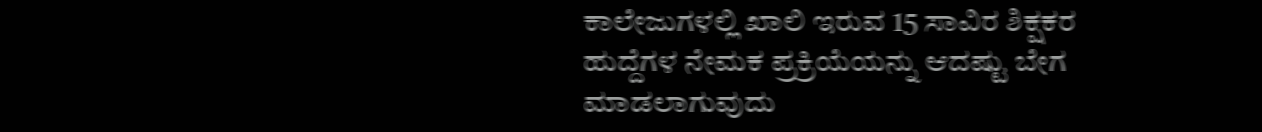ಕಾಲೇಜುಗಳಲ್ಲಿ ಖಾಲಿ ಇರುವ 15 ಸಾವಿರ ಶಿಕ್ಷಕರ ಹುದ್ದೆಗಳ ನೇಮಕ ಪ್ರಕ್ರಿಯೆಯನ್ನು ಆದಷ್ಟು ಬೇಗ ಮಾಡಲಾಗುವುದು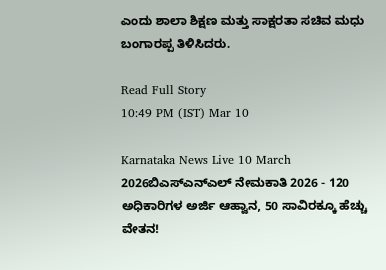ಎಂದು ಶಾಲಾ ಶಿಕ್ಷಣ ಮತ್ತು ಸಾಕ್ಷರತಾ ಸಚಿವ ಮಧು ಬಂಗಾರಪ್ಪ ತಿಳಿಸಿದರು.

Read Full Story
10:49 PM (IST) Mar 10

Karnataka News Live 10 March 2026ಬಿಎಸ್ಎನ್ಎಲ್ ನೇಮಕಾತಿ 2026 - 120 ಅಧಿಕಾರಿಗಳ ಅರ್ಜಿ ಆಹ್ವಾನ, 50 ಸಾವಿರಕ್ಕೂ ಹೆಚ್ಚು ವೇತನ!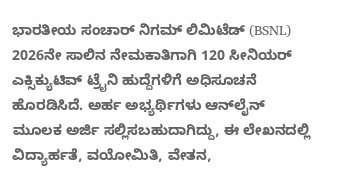ಭಾರತೀಯ ಸಂಚಾರ್ ನಿಗಮ್ ಲಿಮಿಟೆಡ್ (BSNL) 2026ನೇ ಸಾಲಿನ ನೇಮಕಾತಿಗಾಗಿ 120 ಸೀನಿಯರ್ ಎಕ್ಸಿಕ್ಯುಟಿವ್ ಟ್ರೈನಿ ಹುದ್ದೆಗಳಿಗೆ ಅಧಿಸೂಚನೆ ಹೊರಡಿಸಿದೆ. ಅರ್ಹ ಅಭ್ಯರ್ಥಿಗಳು ಆನ್‌ಲೈನ್ ಮೂಲಕ ಅರ್ಜಿ ಸಲ್ಲಿಸಬಹುದಾಗಿದ್ದು, ಈ ಲೇಖನದಲ್ಲಿ ವಿದ್ಯಾರ್ಹತೆ, ವಯೋಮಿತಿ, ವೇತನ,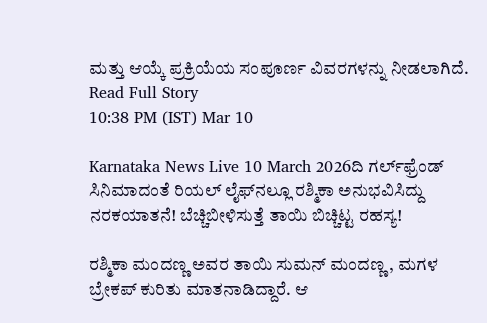ಮತ್ತು ಆಯ್ಕೆ ಪ್ರಕ್ರಿಯೆಯ ಸಂಪೂರ್ಣ ವಿವರಗಳನ್ನು ನೀಡಲಾಗಿದೆ.
Read Full Story
10:38 PM (IST) Mar 10

Karnataka News Live 10 March 2026ದಿ ಗರ್ಲ್‌ಫ್ರೆಂಡ್‌ ಸಿನಿಮಾದಂತೆ ರಿಯಲ್ ಲೈಫ್‌ನಲ್ಲೂ ರಶ್ಮಿಕಾ ಅನುಭವಿಸಿದ್ದು ನರಕಯಾತನೆ! ಬೆಚ್ಚಿಬೀಳಿಸುತ್ತೆ ತಾಯಿ ಬಿಚ್ಚಿಟ್ಟ ರಹಸ್ಯ!

ರಶ್ಮಿಕಾ ಮಂದಣ್ಣ ಅವರ ತಾಯಿ ಸುಮನ್ ಮಂದಣ್ಣ, ಮಗಳ ಬ್ರೇಕಪ್ ಕುರಿತು ಮಾತನಾಡಿದ್ದಾರೆ. ಆ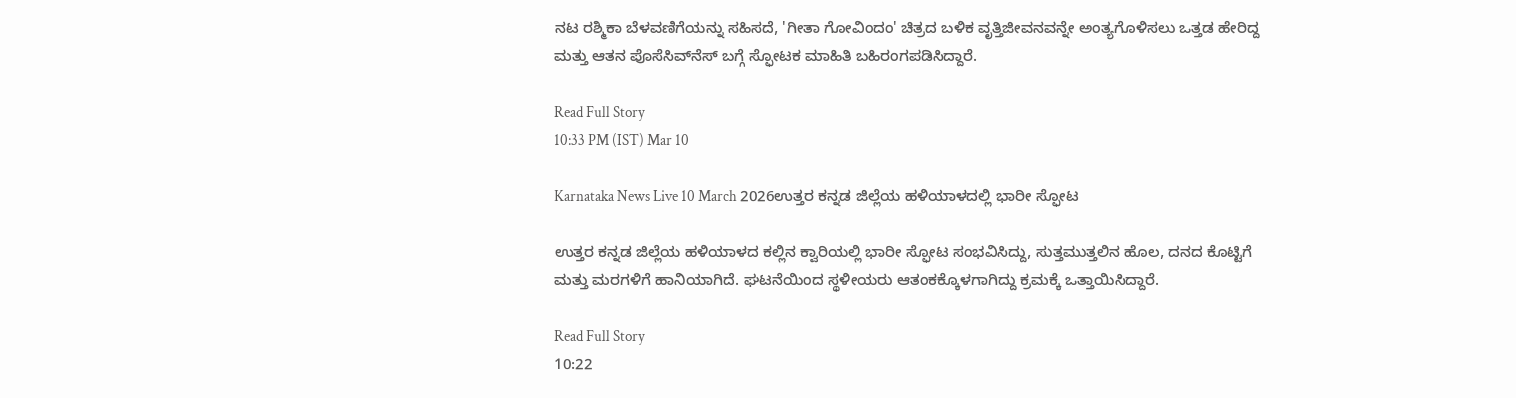ನಟ ರಶ್ಮಿಕಾ ಬೆಳವಣಿಗೆಯನ್ನು ಸಹಿಸದೆ, 'ಗೀತಾ ಗೋವಿಂದಂ' ಚಿತ್ರದ ಬಳಿಕ ವೃತ್ತಿಜೀವನವನ್ನೇ ಅಂತ್ಯಗೊಳಿಸಲು ಒತ್ತಡ ಹೇರಿದ್ದ ಮತ್ತು ಆತನ ಪೊಸೆಸಿವ್‌ನೆಸ್‌ ಬಗ್ಗೆ ಸ್ಫೋಟಕ ಮಾಹಿತಿ ಬಹಿರಂಗಪಡಿಸಿದ್ದಾರೆ.

Read Full Story
10:33 PM (IST) Mar 10

Karnataka News Live 10 March 2026ಉತ್ತರ ಕನ್ನಡ ಜಿಲ್ಲೆಯ ಹಳಿಯಾಳದಲ್ಲಿ ಭಾರೀ ಸ್ಫೋಟ

ಉತ್ತರ ಕನ್ನಡ ಜಿಲ್ಲೆಯ ಹಳಿಯಾಳದ ಕಲ್ಲಿನ ಕ್ವಾರಿಯಲ್ಲಿ ಭಾರೀ ಸ್ಫೋಟ ಸಂಭವಿಸಿದ್ದು, ಸುತ್ತಮುತ್ತಲಿನ ಹೊಲ, ದನದ ಕೊಟ್ಟಿಗೆ ಮತ್ತು ಮರಗಳಿಗೆ ಹಾನಿಯಾಗಿದೆ. ಘಟನೆಯಿಂದ ಸ್ಥಳೀಯರು ಆತಂಕಕ್ಕೊಳಗಾಗಿದ್ದು ಕ್ರಮಕ್ಕೆ ಒತ್ತಾಯಿಸಿದ್ದಾರೆ.

Read Full Story
10:22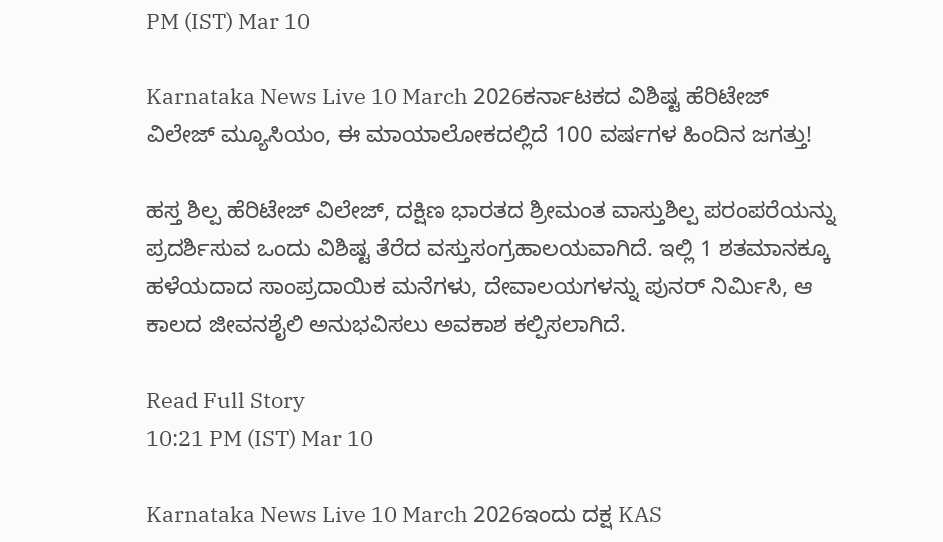PM (IST) Mar 10

Karnataka News Live 10 March 2026ಕರ್ನಾಟಕದ ವಿಶಿಷ್ಟ ಹೆರಿಟೇಜ್ ವಿಲೇಜ್ ಮ್ಯೂಸಿಯಂ, ಈ ಮಾಯಾಲೋಕದಲ್ಲಿದೆ 100 ವರ್ಷಗಳ ಹಿಂದಿನ ಜಗತ್ತು!

ಹಸ್ತ ಶಿಲ್ಪ ಹೆರಿಟೇಜ್ ವಿಲೇಜ್, ದಕ್ಷಿಣ ಭಾರತದ ಶ್ರೀಮಂತ ವಾಸ್ತುಶಿಲ್ಪ ಪರಂಪರೆಯನ್ನು ಪ್ರದರ್ಶಿಸುವ ಒಂದು ವಿಶಿಷ್ಟ ತೆರೆದ ವಸ್ತುಸಂಗ್ರಹಾಲಯವಾಗಿದೆ. ಇಲ್ಲಿ 1 ಶತಮಾನಕ್ಕೂ ಹಳೆಯದಾದ ಸಾಂಪ್ರದಾಯಿಕ ಮನೆಗಳು, ದೇವಾಲಯಗಳನ್ನು ಪುನರ್ ನಿರ್ಮಿಸಿ, ಆ ಕಾಲದ ಜೀವನಶೈಲಿ ಅನುಭವಿಸಲು ಅವಕಾಶ ಕಲ್ಪಿಸಲಾಗಿದೆ.

Read Full Story
10:21 PM (IST) Mar 10

Karnataka News Live 10 March 2026ಇಂದು ದಕ್ಷ KAS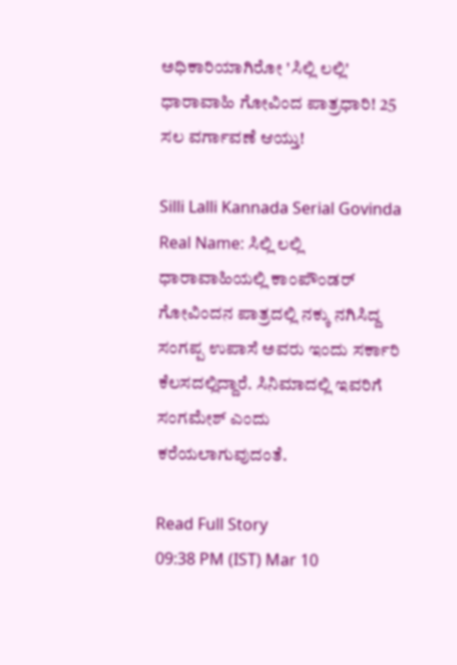ಅಧಿಕಾರಿಯಾಗಿರೋ 'ಸಿಲ್ಲಿ ಲಲ್ಲಿ' ಧಾರಾವಾಹಿ ಗೋವಿಂದ ಪಾತ್ರಧಾರಿ! 25 ಸಲ ವರ್ಗಾವಣೆ ಆಯ್ತು!

Silli Lalli Kannada Serial Govinda Real Name: ಸಿಲ್ಲಿ ಲಲ್ಲಿ ಧಾರಾವಾಹಿಯಲ್ಲಿ ಕಾಂಪೌಂಡರ್‌ ಗೋವಿಂದನ ಪಾತ್ರದಲ್ಲಿ ನಕ್ಕು ನಗಿಸಿದ್ದ ಸಂಗಪ್ಪ ಉಪಾಸೆ ಅವರು ಇಂದು ಸರ್ಕಾರಿ ಕೆಲಸದಲ್ಲಿದ್ದಾರೆ. ಸಿನಿಮಾದಲ್ಲಿ ಇವರಿಗೆ ಸಂಗಮೇಶ್‌ ಎಂದು ಕರೆಯಲಾಗುವುದಂತೆ.

Read Full Story
09:38 PM (IST) Mar 10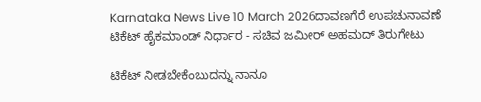Karnataka News Live 10 March 2026ದಾವಣಗೆರೆ ಉಪಚುನಾವಣೆ ಟಿಕೆಟ್ ಹೈಕಮಾಂಡ್ ನಿರ್ಧಾರ - ಸಚಿವ ಜಮೀರ್‌ ಅಹಮದ್‌ ತಿರುಗೇಟು

ಟಿಕೆಟ್‌ ನೀಡಬೇಕೆಂಬುದನ್ನು ನಾನೂ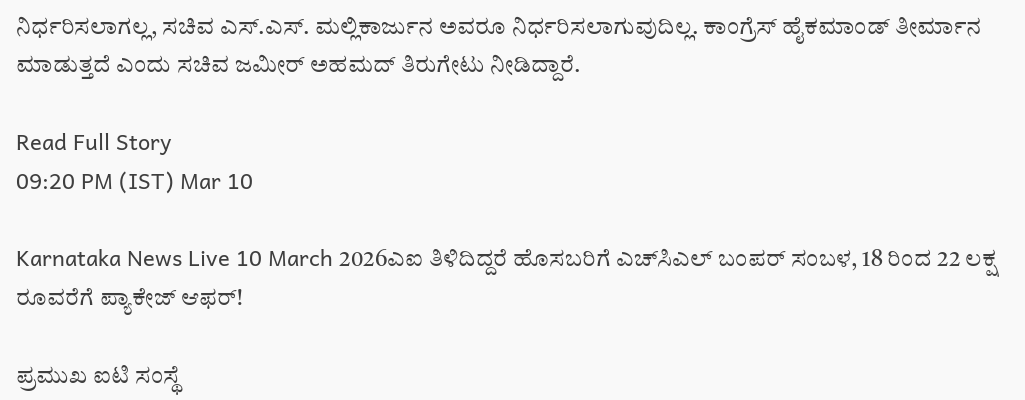ನಿರ್ಧರಿಸಲಾಗಲ್ಲ, ಸಚಿವ ಎಸ್‌.ಎಸ್‌. ಮಲ್ಲಿಕಾರ್ಜುನ ಅವರೂ ನಿರ್ಧರಿಸಲಾಗುವುದಿಲ್ಲ. ಕಾಂಗ್ರೆಸ್‌ ಹೈಕಮಾಂಡ್‌ ತೀರ್ಮಾನ ಮಾಡುತ್ತದೆ ಎಂದು ಸಚಿವ ಜಮೀರ್‌ ಅಹಮದ್‌ ತಿರುಗೇಟು ನೀಡಿದ್ದಾರೆ.

Read Full Story
09:20 PM (IST) Mar 10

Karnataka News Live 10 March 2026ಎಐ ತಿಳಿದಿದ್ದರೆ ಹೊಸಬರಿಗೆ ಎಚ್‌ಸಿಎಲ್ ಬಂಪರ್ ಸಂಬಳ, 18 ರಿಂದ 22 ಲಕ್ಷ ರೂವರೆಗೆ ಪ್ಯಾಕೇಜ್ ಆಫರ್!

ಪ್ರಮುಖ ಐಟಿ ಸಂಸ್ಥೆ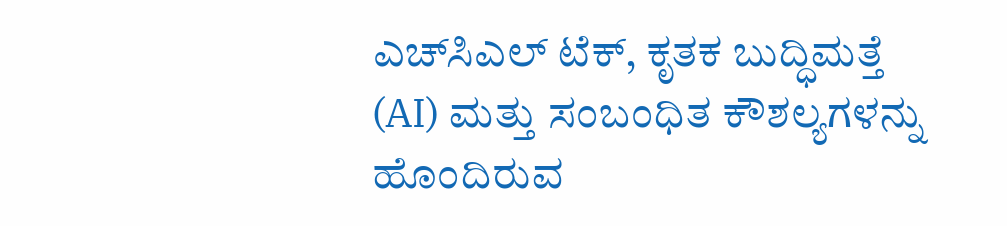ಎಚ್‌ಸಿಎಲ್ ಟೆಕ್, ಕೃತಕ ಬುದ್ಧಿಮತ್ತೆ (AI) ಮತ್ತು ಸಂಬಂಧಿತ ಕೌಶಲ್ಯಗಳನ್ನು ಹೊಂದಿರುವ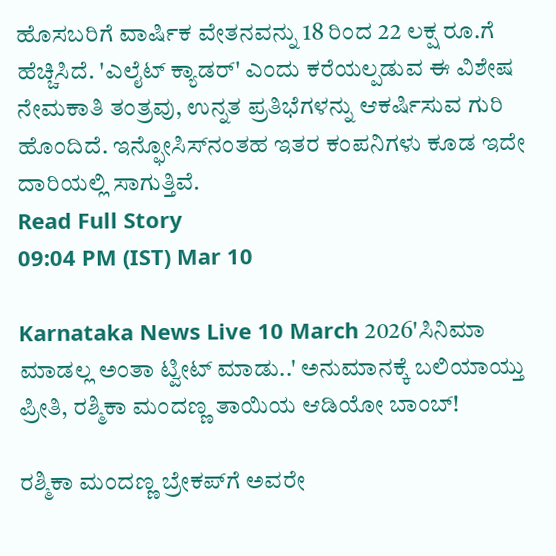ಹೊಸಬರಿಗೆ ವಾರ್ಷಿಕ ವೇತನವನ್ನು 18 ರಿಂದ 22 ಲಕ್ಷ ರೂ.ಗೆ ಹೆಚ್ಚಿಸಿದೆ. 'ಎಲೈಟ್ ಕ್ಯಾಡರ್' ಎಂದು ಕರೆಯಲ್ಪಡುವ ಈ ವಿಶೇಷ ನೇಮಕಾತಿ ತಂತ್ರವು, ಉನ್ನತ ಪ್ರತಿಭೆಗಳನ್ನು ಆಕರ್ಷಿಸುವ ಗುರಿ ಹೊಂದಿದೆ. ಇನ್ಫೋಸಿಸ್‌ನಂತಹ ಇತರ ಕಂಪನಿಗಳು ಕೂಡ ಇದೇ ದಾರಿಯಲ್ಲಿ ಸಾಗುತ್ತಿವೆ.
Read Full Story
09:04 PM (IST) Mar 10

Karnataka News Live 10 March 2026'ಸಿನಿಮಾ ಮಾಡಲ್ಲ ಅಂತಾ ಟ್ವೀಟ್‌ ಮಾಡು..' ಅನುಮಾನಕ್ಕೆ ಬಲಿಯಾಯ್ತು ಪ್ರೀತಿ, ರಶ್ಮಿಕಾ ಮಂದಣ್ಣ ತಾಯಿಯ ಆಡಿಯೋ ಬಾಂಬ್‌!

ರಶ್ಮಿಕಾ ಮಂದಣ್ಣ ಬ್ರೇಕಪ್‌ಗೆ ಅವರೇ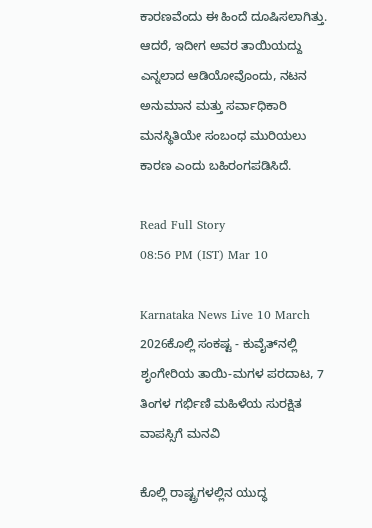ಕಾರಣವೆಂದು ಈ ಹಿಂದೆ ದೂಷಿಸಲಾಗಿತ್ತು. ಆದರೆ, ಇದೀಗ ಅವರ ತಾಯಿಯದ್ದು ಎನ್ನಲಾದ ಆಡಿಯೋವೊಂದು, ನಟನ ಅನುಮಾನ ಮತ್ತು ಸರ್ವಾಧಿಕಾರಿ ಮನಸ್ಥಿತಿಯೇ ಸಂಬಂಧ ಮುರಿಯಲು ಕಾರಣ ಎಂದು ಬಹಿರಂಗಪಡಿಸಿದೆ.

Read Full Story
08:56 PM (IST) Mar 10

Karnataka News Live 10 March 2026ಕೊಲ್ಲಿ ಸಂಕಷ್ಟ - ಕುವೈತ್‌ನಲ್ಲಿ ಶೃಂಗೇರಿಯ ತಾಯಿ-ಮಗಳ ಪರದಾಟ, 7 ತಿಂಗಳ ಗರ್ಭಿಣಿ ಮಹಿಳೆಯ ಸುರಕ್ಷಿತ ವಾಪಸ್ಸಿಗೆ ಮನವಿ

ಕೊಲ್ಲಿ ರಾಷ್ಟ್ರಗಳಲ್ಲಿನ ಯುದ್ಧ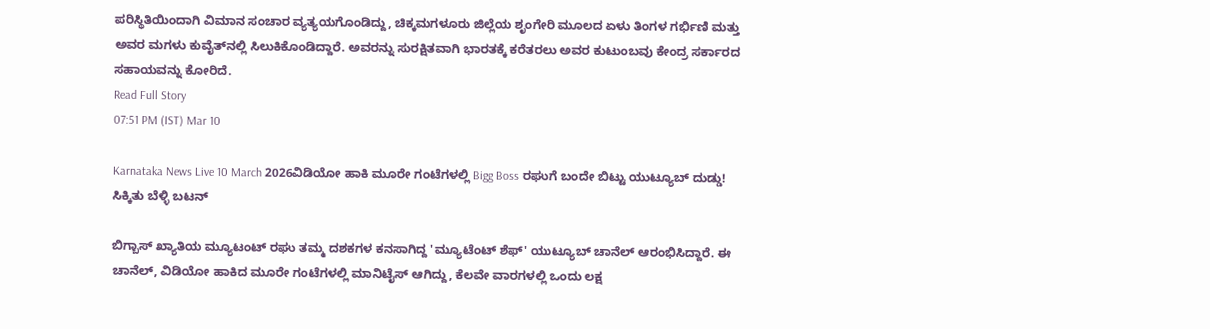ಪರಿಸ್ಥಿತಿಯಿಂದಾಗಿ ವಿಮಾನ ಸಂಚಾರ ವ್ಯತ್ಯಯಗೊಂಡಿದ್ದು, ಚಿಕ್ಕಮಗಳೂರು ಜಿಲ್ಲೆಯ ಶೃಂಗೇರಿ ಮೂಲದ ಏಳು ತಿಂಗಳ ಗರ್ಭಿಣಿ ಮತ್ತು ಅವರ ಮಗಳು ಕುವೈತ್‌ನಲ್ಲಿ ಸಿಲುಕಿಕೊಂಡಿದ್ದಾರೆ. ಅವರನ್ನು ಸುರಕ್ಷಿತವಾಗಿ ಭಾರತಕ್ಕೆ ಕರೆತರಲು ಅವರ ಕುಟುಂಬವು ಕೇಂದ್ರ ಸರ್ಕಾರದ ಸಹಾಯವನ್ನು ಕೋರಿದೆ.
Read Full Story
07:51 PM (IST) Mar 10

Karnataka News Live 10 March 2026ವಿಡಿಯೋ ಹಾಕಿ ಮೂರೇ ಗಂಟೆಗಳಲ್ಲಿ Bigg Boss ರಘುಗೆ ಬಂದೇ ಬಿಟ್ಟು ಯುಟ್ಯೂಬ್ ದುಡ್ಡು! ಸಿಕ್ಕಿತು ಬೆಳ್ಳಿ ಬಟನ್

ಬಿಗ್ಬಾಸ್ ಖ್ಯಾತಿಯ ಮ್ಯೂಟಂಟ್ ರಘು ತಮ್ಮ ದಶಕಗಳ ಕನಸಾಗಿದ್ದ 'ಮ್ಯೂಟೆಂಟ್ ಶೆಫ್' ಯುಟ್ಯೂಬ್ ಚಾನೆಲ್ ಆರಂಭಿಸಿದ್ದಾರೆ. ಈ ಚಾನೆಲ್, ವಿಡಿಯೋ ಹಾಕಿದ ಮೂರೇ ಗಂಟೆಗಳಲ್ಲಿ ಮಾನಿಟೈಸ್ ಆಗಿದ್ದು, ಕೆಲವೇ ವಾರಗಳಲ್ಲಿ ಒಂದು ಲಕ್ಷ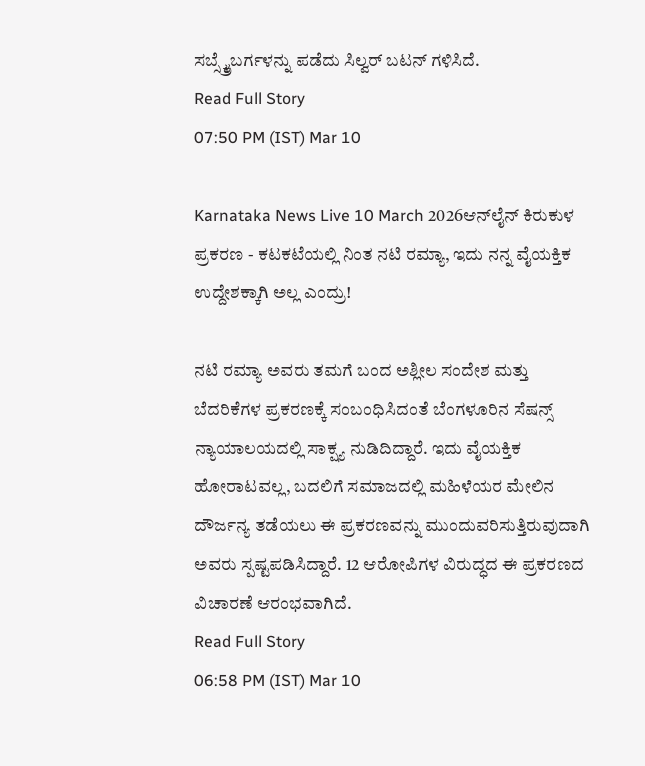ಸಬ್ಸ್ಕ್ರೈಬರ್ಗಳನ್ನು ಪಡೆದು ಸಿಲ್ವರ್ ಬಟನ್ ಗಳಿಸಿದೆ.
Read Full Story
07:50 PM (IST) Mar 10

Karnataka News Live 10 March 2026ಆನ್‌ಲೈನ್ ಕಿರುಕುಳ ಪ್ರಕರಣ - ಕಟಕಟೆಯಲ್ಲಿ ನಿಂತ ನಟಿ ರಮ್ಯಾ, ಇದು ನನ್ನ ವೈಯಕ್ತಿಕ ಉದ್ದೇಶಕ್ಕಾಗಿ ಅಲ್ಲ ಎಂದ್ರು!

ನಟಿ ರಮ್ಯಾ ಅವರು ತಮಗೆ ಬಂದ ಅಶ್ಲೀಲ ಸಂದೇಶ ಮತ್ತು ಬೆದರಿಕೆಗಳ ಪ್ರಕರಣಕ್ಕೆ ಸಂಬಂಧಿಸಿದಂತೆ ಬೆಂಗಳೂರಿನ ಸೆಷನ್ಸ್ ನ್ಯಾಯಾಲಯದಲ್ಲಿ ಸಾಕ್ಷ್ಯ ನುಡಿದಿದ್ದಾರೆ. ಇದು ವೈಯಕ್ತಿಕ ಹೋರಾಟವಲ್ಲ, ಬದಲಿಗೆ ಸಮಾಜದಲ್ಲಿ ಮಹಿಳೆಯರ ಮೇಲಿನ ದೌರ್ಜನ್ಯ ತಡೆಯಲು ಈ ಪ್ರಕರಣವನ್ನು ಮುಂದುವರಿಸುತ್ತಿರುವುದಾಗಿ ಅವರು ಸ್ಪಷ್ಟಪಡಿಸಿದ್ದಾರೆ. 12 ಆರೋಪಿಗಳ ವಿರುದ್ಧದ ಈ ಪ್ರಕರಣದ ವಿಚಾರಣೆ ಆರಂಭವಾಗಿದೆ.
Read Full Story
06:58 PM (IST) Mar 10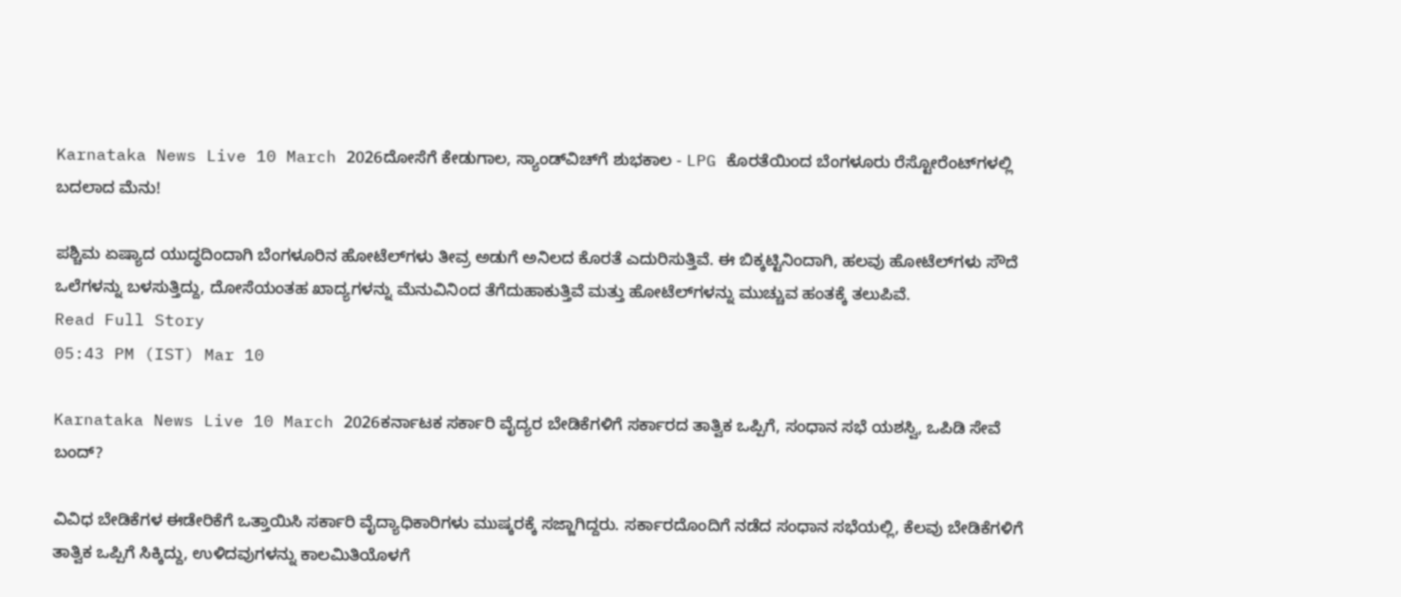Karnataka News Live 10 March 2026ದೋಸೆಗೆ ಕೇಡುಗಾಲ, ಸ್ಯಾಂಡ್‌ವಿಚ್‌ಗೆ ಶುಭಕಾಲ - LPG ಕೊರತೆಯಿಂದ ಬೆಂಗಳೂರು ರೆಸ್ಟೋರೆಂಟ್‌ಗಳಲ್ಲಿ ಬದಲಾದ ಮೆನು!

ಪಶ್ಚಿಮ ಏಷ್ಯಾದ ಯುದ್ಧದಿಂದಾಗಿ ಬೆಂಗಳೂರಿನ ಹೋಟೆಲ್‌ಗಳು ತೀವ್ರ ಅಡುಗೆ ಅನಿಲದ ಕೊರತೆ ಎದುರಿಸುತ್ತಿವೆ. ಈ ಬಿಕ್ಕಟ್ಟಿನಿಂದಾಗಿ, ಹಲವು ಹೋಟೆಲ್‌ಗಳು ಸೌದೆ ಒಲೆಗಳನ್ನು ಬಳಸುತ್ತಿದ್ದು, ದೋಸೆಯಂತಹ ಖಾದ್ಯಗಳನ್ನು ಮೆನುವಿನಿಂದ ತೆಗೆದುಹಾಕುತ್ತಿವೆ ಮತ್ತು ಹೋಟೆಲ್‌ಗಳನ್ನು ಮುಚ್ಚುವ ಹಂತಕ್ಕೆ ತಲುಪಿವೆ.
Read Full Story
05:43 PM (IST) Mar 10

Karnataka News Live 10 March 2026ಕರ್ನಾಟಕ ಸರ್ಕಾರಿ ವೈದ್ಯರ ಬೇಡಿಕೆಗಳಿಗೆ ಸರ್ಕಾರದ ತಾತ್ವಿಕ ಒಪ್ಪಿಗೆ, ಸಂಧಾನ ಸಭೆ ಯಶಸ್ವಿ, ಒಪಿಡಿ ಸೇವೆ ಬಂದ್?

ವಿವಿಧ ಬೇಡಿಕೆಗಳ ಈಡೇರಿಕೆಗೆ ಒತ್ತಾಯಿಸಿ ಸರ್ಕಾರಿ ವೈದ್ಯಾಧಿಕಾರಿಗಳು ಮುಷ್ಕರಕ್ಕೆ ಸಜ್ಜಾಗಿದ್ದರು. ಸರ್ಕಾರದೊಂದಿಗೆ ನಡೆದ ಸಂಧಾನ ಸಭೆಯಲ್ಲಿ, ಕೆಲವು ಬೇಡಿಕೆಗಳಿಗೆ ತಾತ್ವಿಕ ಒಪ್ಪಿಗೆ ಸಿಕ್ಕಿದ್ದು, ಉಳಿದವುಗಳನ್ನು ಕಾಲಮಿತಿಯೊಳಗೆ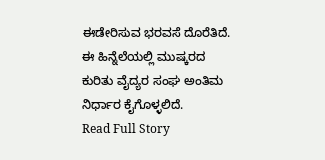ಈಡೇರಿಸುವ ಭರವಸೆ ದೊರೆತಿದೆ. ಈ ಹಿನ್ನೆಲೆಯಲ್ಲಿ ಮುಷ್ಕರದ ಕುರಿತು ವೈದ್ಯರ ಸಂಘ ಅಂತಿಮ ನಿರ್ಧಾರ ಕೈಗೊಳ್ಳಲಿದೆ.
Read Full Story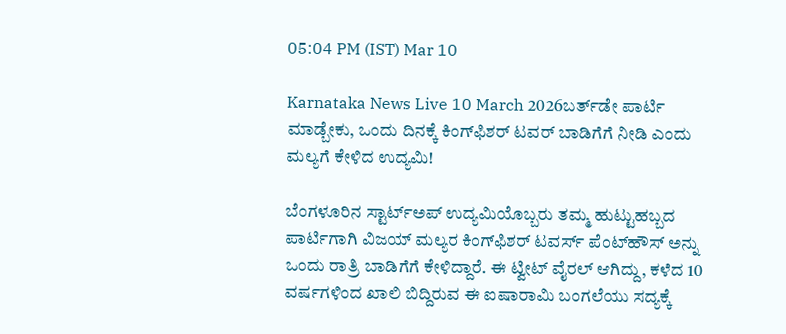05:04 PM (IST) Mar 10

Karnataka News Live 10 March 2026ಬರ್ತ್‌ಡೇ ಪಾರ್ಟಿ ಮಾಡ್ಬೇಕು, ಒಂದು ದಿನಕ್ಕೆ ಕಿಂಗ್‌ಫಿಶರ್‌ ಟವರ್‌ ಬಾಡಿಗೆಗೆ ನೀಡಿ ಎಂದು ಮಲ್ಯಗೆ ಕೇಳಿದ ಉದ್ಯಮಿ!

ಬೆಂಗಳೂರಿನ ಸ್ಟಾರ್ಟ್‌ಅಪ್ ಉದ್ಯಮಿಯೊಬ್ಬರು ತಮ್ಮ ಹುಟ್ಟುಹಬ್ಬದ ಪಾರ್ಟಿಗಾಗಿ ವಿಜಯ್ ಮಲ್ಯರ ಕಿಂಗ್‌ಫಿಶರ್ ಟವರ್ಸ್ ಪೆಂಟ್‌ಹೌಸ್‌ ಅನ್ನು ಒಂದು ರಾತ್ರಿ ಬಾಡಿಗೆಗೆ ಕೇಳಿದ್ದಾರೆ. ಈ ಟ್ವೀಟ್ ವೈರಲ್ ಆಗಿದ್ದು, ಕಳೆದ 10 ವರ್ಷಗಳಿಂದ ಖಾಲಿ ಬಿದ್ದಿರುವ ಈ ಐಷಾರಾಮಿ ಬಂಗಲೆಯು ಸದ್ಯಕ್ಕೆ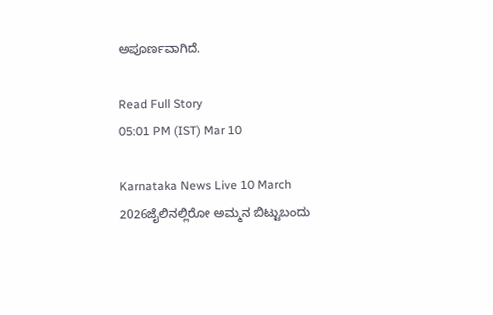ಅಪೂರ್ಣವಾಗಿದೆ.

Read Full Story
05:01 PM (IST) Mar 10

Karnataka News Live 10 March 2026ಜೈಲಿನಲ್ಲಿರೋ ಅಮ್ಮನ ಬಿಟ್ಟುಬಂದು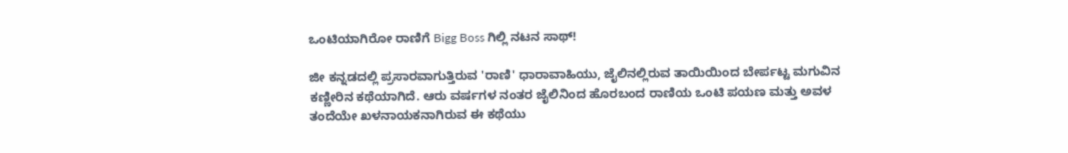ಒಂಟಿಯಾಗಿರೋ ರಾಣಿಗೆ Bigg Boss ಗಿಲ್ಲಿ ನಟನ ಸಾಥ್!

ಜೀ ಕನ್ನಡದಲ್ಲಿ ಪ್ರಸಾರವಾಗುತ್ತಿರುವ 'ರಾಣಿ' ಧಾರಾವಾಹಿಯು, ಜೈಲಿನಲ್ಲಿರುವ ತಾಯಿಯಿಂದ ಬೇರ್ಪಟ್ಟ ಮಗುವಿನ ಕಣ್ಣೀರಿನ ಕಥೆಯಾಗಿದೆ. ಆರು ವರ್ಷಗಳ ನಂತರ ಜೈಲಿನಿಂದ ಹೊರಬಂದ ರಾಣಿಯ ಒಂಟಿ ಪಯಣ ಮತ್ತು ಅವಳ ತಂದೆಯೇ ಖಳನಾಯಕನಾಗಿರುವ ಈ ಕಥೆಯು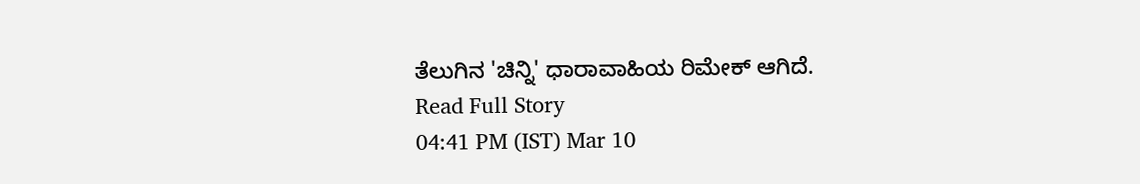ತೆಲುಗಿನ 'ಚಿನ್ನಿ' ಧಾರಾವಾಹಿಯ ರಿಮೇಕ್ ಆಗಿದೆ.
Read Full Story
04:41 PM (IST) Mar 10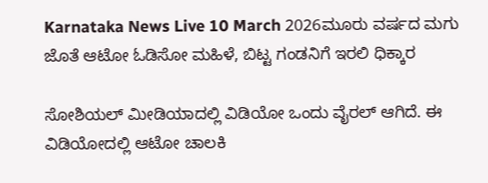Karnataka News Live 10 March 2026ಮೂರು ವರ್ಷದ ಮಗು ಜೊತೆ ಆಟೋ ಓಡಿಸೋ ಮಹಿಳೆ, ಬಿಟ್ಟ ಗಂಡನಿಗೆ ಇರಲಿ ಧಿಕ್ಕಾರ

ಸೋಶಿಯಲ್ ಮೀಡಿಯಾದಲ್ಲಿ ವಿಡಿಯೋ ಒಂದು ವೈರಲ್ ಆಗಿದೆ. ಈ ವಿಡಿಯೋದಲ್ಲಿ ಆಟೋ ಚಾಲಕಿ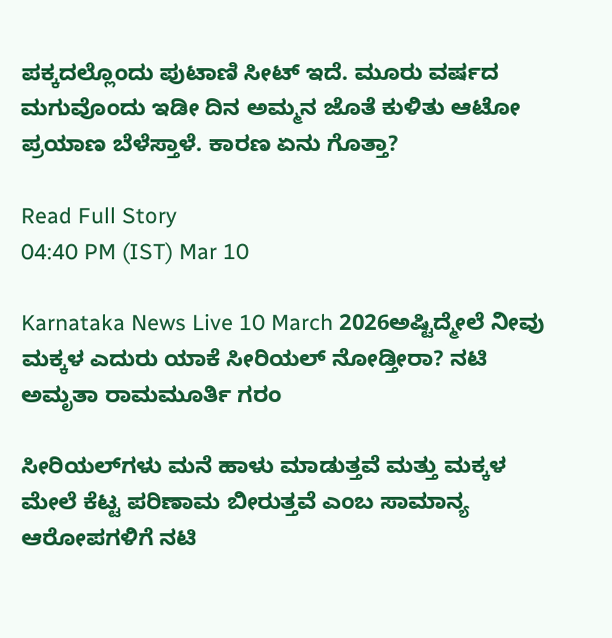ಪಕ್ಕದಲ್ಲೊಂದು ಪುಟಾಣಿ ಸೀಟ್ ಇದೆ. ಮೂರು ವರ್ಷದ ಮಗುವೊಂದು ಇಡೀ ದಿನ ಅಮ್ಮನ ಜೊತೆ ಕುಳಿತು ಆಟೋ ಪ್ರಯಾಣ ಬೆಳೆಸ್ತಾಳೆ. ಕಾರಣ ಏನು ಗೊತ್ತಾ?

Read Full Story
04:40 PM (IST) Mar 10

Karnataka News Live 10 March 2026ಅಷ್ಟಿದ್ಮೇಲೆ ನೀವು ಮಕ್ಕಳ ಎದುರು ಯಾಕೆ ಸೀರಿಯಲ್ ನೋಡ್ತೀರಾ? ನಟಿ ಅಮೃತಾ ರಾಮಮೂರ್ತಿ ಗರಂ

ಸೀರಿಯಲ್‌ಗಳು ಮನೆ ಹಾಳು ಮಾಡುತ್ತವೆ ಮತ್ತು ಮಕ್ಕಳ ಮೇಲೆ ಕೆಟ್ಟ ಪರಿಣಾಮ ಬೀರುತ್ತವೆ ಎಂಬ ಸಾಮಾನ್ಯ ಆರೋಪಗಳಿಗೆ ನಟಿ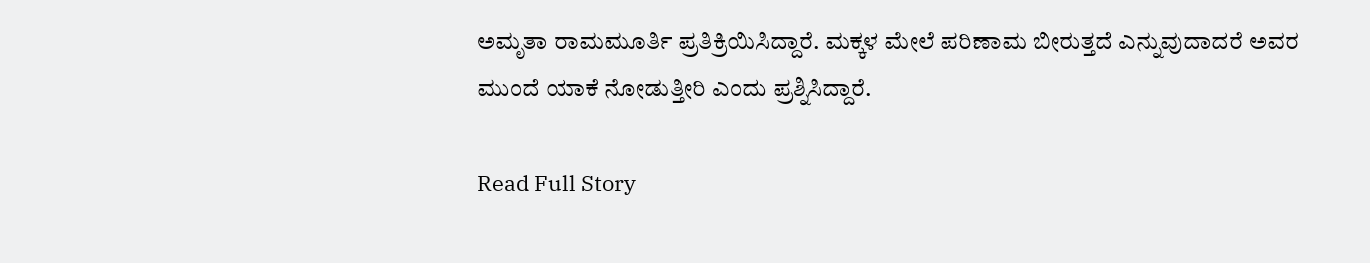ಅಮೃತಾ ರಾಮಮೂರ್ತಿ ಪ್ರತಿಕ್ರಿಯಿಸಿದ್ದಾರೆ. ಮಕ್ಕಳ ಮೇಲೆ ಪರಿಣಾಮ ಬೀರುತ್ತದೆ ಎನ್ನುವುದಾದರೆ ಅವರ ಮುಂದೆ ಯಾಕೆ ನೋಡುತ್ತೀರಿ ಎಂದು ಪ್ರಶ್ನಿಸಿದ್ದಾರೆ.

Read Full Story